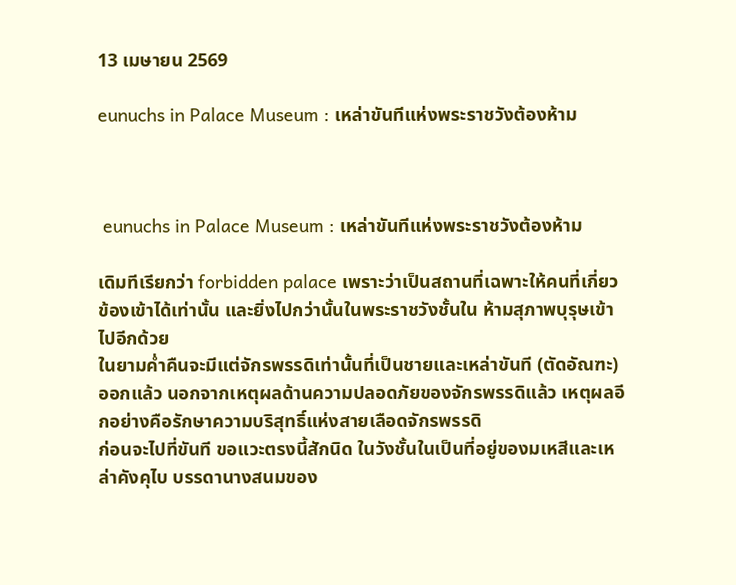13 เมษายน 2569

eunuchs in Palace Museum : เหล่าขันทีแห่งพระราชวังต้องห้าม



 eunuchs in Palace Museum : เหล่าขันทีแห่งพระราชวังต้องห้าม

เดิมทีเรียกว่า forbidden palace เพราะว่าเป็นสถานที่เฉพาะให้คนที่เกี่ยวข้องเข้าได้เท่านั้น และยิ่งไปกว่านั้นในพระราชวังชั้นใน ห้ามสุภาพบุรุษเข้าไปอีกด้วย
ในยามค่ำคืนจะมีแต่จักรพรรดิเท่านั้นที่เป็นชายและเหล่าขันที (ตัดอัณฑะ) ออกแล้ว นอกจากเหตุผลด้านความปลอดภัยของจักรพรรดิแล้ว เหตุผลอีกอย่างคือรักษาความบริสุทธิ์แห่งสายเลือดจักรพรรดิ
ก่อนจะไปที่ขันที ขอแวะตรงนี้สักนิด ในวังชั้นในเป็นที่อยู่ของมเหสีและเหล่าคังคุไบ บรรดานางสนมของ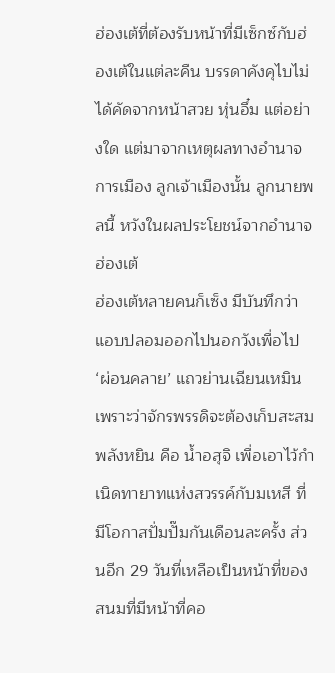ฮ่องเต้ที่ต้องรับหน้าที่มีเซ็กซ์กับฮ่องเต้ในแต่ละคืน บรรดาคังคุไบไม่ได้คัดจากหน้าสวย หุ่นอึ๋ม แต่อย่างใด แต่มาจากเหตุผลทางอำนาจ การเมือง ลูกเจ้าเมืองนั้น ลูกนายพลนี้ หวังในผลประโยชน์จากอำนาจฮ่องเต้
ฮ่องเต้หลายคนก็เซ็ง มีบันทึกว่าแอบปลอมออกไปนอกวังเพื่อไป ‘ผ่อนคลาย’ แถวย่านเฉียนเหมิน เพราะว่าจักรพรรดิจะต้องเก็บสะสมพลังหยิน คือ น้ำอสุจิ เพื่อเอาไว้กำเนิดทายาทแห่งสวรรค์กับมเหสี ที่มีโอกาสปั่มปั๊มกันเดือนละครั้ง ส่วนอีก 29 วันที่เหลือเป็นหน้าที่ของสนมที่มีหน้าที่คอ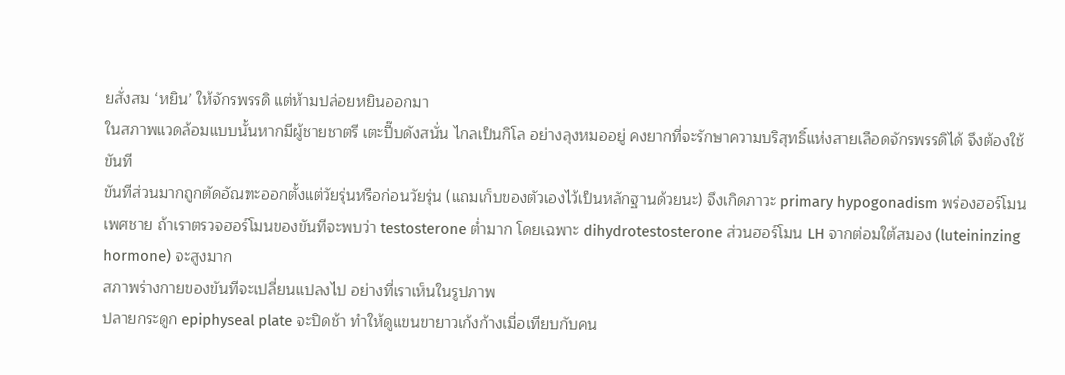ยสั่งสม ‘หยิน’ ให้จักรพรรดิ แต่ห้ามปล่อยหยินออกมา
ในสภาพแวดล้อมแบบนั้นหากมีผู้ชายชาตรี เตะปี๊บดังสนั่น ไกลเป็นกิโล อย่างลุงหมออยู่ คงยากที่จะรักษาความบริสุทธิ์แห่งสายเลือดจักรพรรดิได้ จึงต้องใช้ขันที
ขันทีส่วนมากถูกตัดอัณฑะออกตั้งแต่วัยรุ่นหรือก่อนวัยรุ่น (แถมเก็บของตัวเองไว้เป็นหลักฐานด้วยนะ) จึงเกิดภาวะ primary hypogonadism พร่องฮอร์โมนเพศชาย ถ้าเราตรวจฮอร์โมนของขันทีจะพบว่า testosterone ต่ำมาก โดยเฉพาะ dihydrotestosterone ส่วนฮอร์โมน LH จากต่อมใต้สมอง (luteininzing hormone) จะสูงมาก
สภาพร่างกายของขันทีจะเปลี่ยนแปลงไป อย่างที่เราเห็นในรูปภาพ
ปลายกระดูก epiphyseal plate จะปิดช้า ทำให้ดูแขนขายาวเก้งก้างเมื่อเทียบกับคน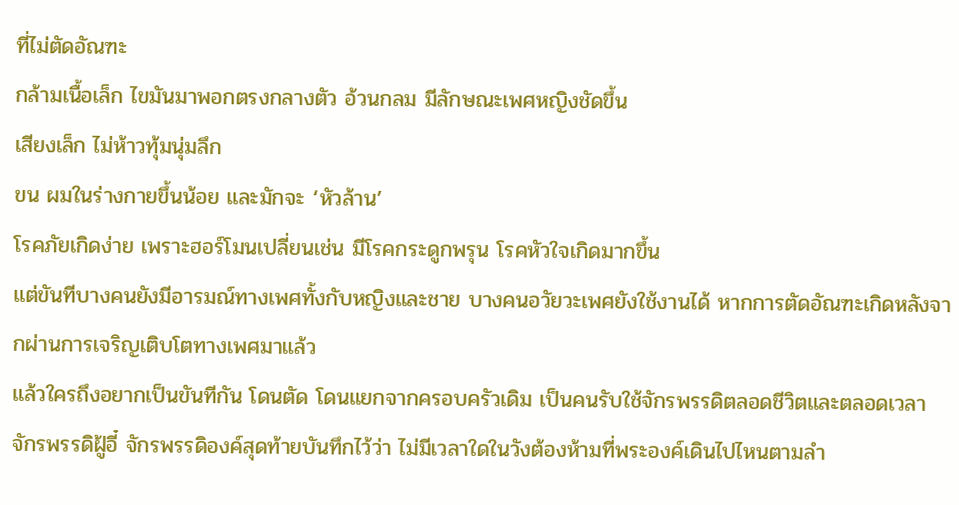ที่ไม่ตัดอัณฑะ
กล้ามเนื้อเล็ก ไขมันมาพอกตรงกลางตัว อ้วนกลม มีลักษณะเพศหญิงชัดขึ้น
เสียงเล็ก ไม่ห้าวทุ้มนุ่มลึก
ขน ผมในร่างกายขึ้นน้อย และมักจะ ‘หัวล้าน’
โรคภัยเกิดง่าย เพราะฮอร์โมนเปลี่ยนเช่น มีโรคกระดูกพรุน โรคหัวใจเกิดมากขึ้น
แต่ขันทีบางคนยังมีอารมณ์ทางเพศทั้งกับหญิงและชาย บางคนอวัยวะเพศยังใช้งานได้ หากการตัดอัณฑะเกิดหลังจากผ่านการเจริญเติบโตทางเพศมาแล้ว
แล้วใครถึงอยากเป็นขันทีกัน โดนตัด โดนแยกจากครอบครัวเดิม เป็นคนรับใช้จักรพรรดิตลอดชีวิตและตลอดเวลา
จักรพรรดิฝู้อี๋ จักรพรรดิองค์สุดท้ายบันทึกไว้ว่า ไม่มีเวลาใดในวังต้องห้ามที่พระองค์เดินไปไหนตามลำ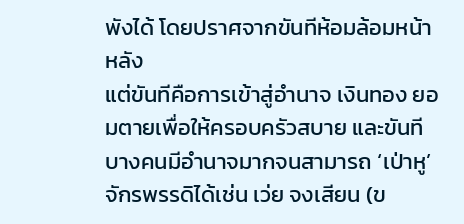พังได้ โดยปราศจากขันทีห้อมล้อมหน้าหลัง
แต่ขันทีคือการเข้าสู่อำนาจ เงินทอง ยอมตายเพื่อให้ครอบครัวสบาย และขันทีบางคนมีอำนาจมากจนสามารถ ‘เป่าหู’ จักรพรรดิได้เช่น เว่ย จงเสียน (ข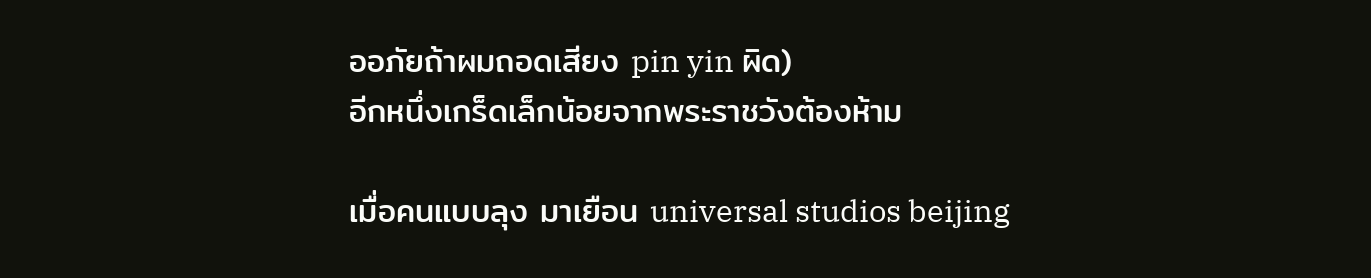ออภัยถ้าผมถอดเสียง pin yin ผิด)
อีกหนึ่งเกร็ดเล็กน้อยจากพระราชวังต้องห้าม

เมื่อคนแบบลุง มาเยือน universal studios beijing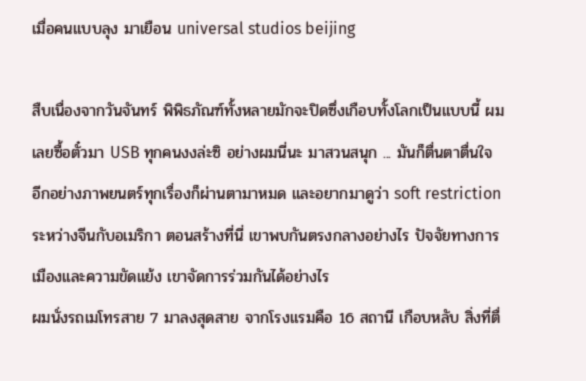เมื่อคนแบบลุง มาเยือน universal studios beijing

สืบเนื่องจากวันจันทร์ พิพิธภัณฑ์ทั้งหลายมักจะปิดซึ่งเกือบทั้งโลกเป็นแบบนี้ ผมเลยซื้อตั๋วมา USB ทุกคนงงล่ะซิ อย่างผมนี่นะ มาสวนสนุก ... มันก็ตื่นตาตื่นใจ อีกอย่างภาพยนตร์ทุกเรื่องก็ผ่านตามาหมด และอยากมาดูว่า soft restriction ระหว่างจีนกับอเมริกา ตอนสร้างที่นี่ เขาพบกันตรงกลางอย่างไร ปัจจัยทางการเมืองและความขัดแย้ง เขาจัดการร่วมกันได้อย่างไร
ผมนั่งรถเมโทรสาย 7 มาลงสุดสาย จากโรงแรมคือ 16 สถานี เกือบหลับ สิ่งที่ตื่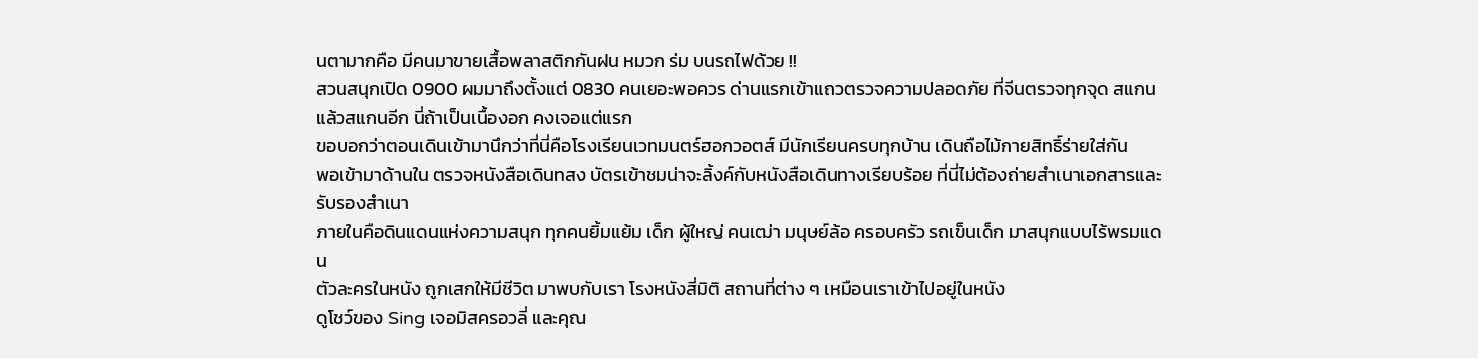นตามากคือ มีคนมาขายเสื้อพลาสติกกันฝน หมวก ร่ม บนรถไฟด้วย !!
สวนสนุกเปิด 0900 ผมมาถึงตั้งแต่ 0830 คนเยอะพอควร ด่านแรกเข้าแถวตรวจความปลอดภัย ที่จีนตรวจทุกจุด สแกนแล้วสแกนอีก นี่ถ้าเป็นเนื้องอก คงเจอแต่แรก
ขอบอกว่าตอนเดินเข้ามานึกว่าที่นี่คือโรงเรียนเวทมนตร์ฮอกวอตส์ มีนักเรียนครบทุกบ้าน เดินถือไม้กายสิทธิ์ร่ายใส่กัน
พอเข้ามาด้านใน ตรวจหนังสือเดินทสง บัตรเข้าชมน่าจะลิ้งค์กับหนังสือเดินทางเรียบร้อย ที่นี่ไม่ต้องถ่ายสำเนาเอกสารและรับรองสำเนา
ภายในคือดินแดนแห่งความสนุก ทุกคนยิ้มแย้ม เด็ก ผู้ใหญ่ คนเฒ่า มนุษย์ล้อ ครอบครัว รถเข็นเด็ก มาสนุกแบบไร้พรมแดน
ตัวละครในหนัง ถูกเสกให้มีชีวิต มาพบกับเรา โรงหนังสี่มิติ สถานที่ต่าง ๆ เหมือนเราเข้าไปอยู่ในหนัง
ดูโชว์ของ Sing เจอมิสครอวลี่ และคุณ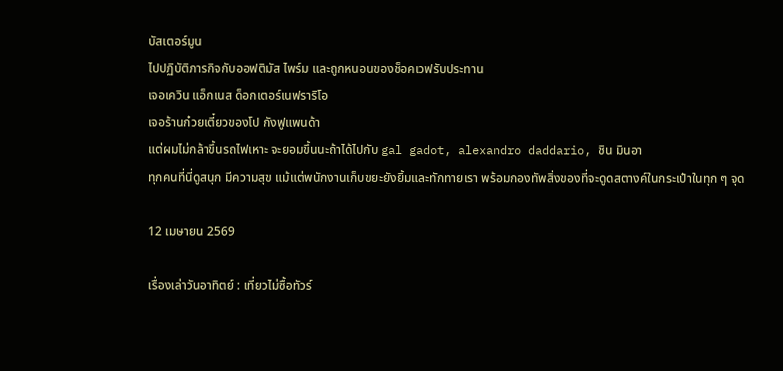บัสเตอร์มูน
ไปปฏิบัติภารกิจกับออฟติมัส ไพร์ม และถูกหนอนของช็อคเวฟรับประทาน
เจอเควิน แอ็กเนส ด็อกเตอร์เนฟราริโอ
เจอร้านก๋วยเตี๋ยวของโป กังฟูแพนด้า
แต่ผมไม่กล้าขึ้นรถไฟเหาะ จะยอมขึ้นนะถ้าได้ไปกับ gal gadot, alexandro daddario, ชิน มินอา
ทุกคนที่นี่ดูสนุก มีความสุข แม้แต่พนักงานเก็บขยะยังยิ้มและทักทายเรา พร้อมกองทัพสิ่งของที่จะดูดสตางค์ในกระเป๋าในทุก ๆ จุด

12 เมษายน 2569

เรื่องเล่าวันอาทิตย์ : เที่ยวไม่ซื้อทัวร์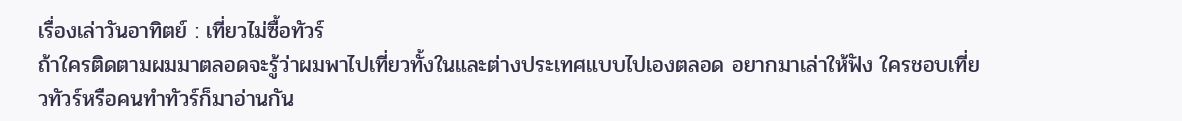เรื่องเล่าวันอาทิตย์ : เที่ยวไม่ซื้อทัวร์
ถ้าใครติดตามผมมาตลอดจะรู้ว่าผมพาไปเที่ยวทั้งในและต่างประเทศแบบไปเองตลอด อยากมาเล่าให้ฟัง ใครชอบเที่ยวทัวร์หรือคนทำทัวร์ก็มาอ่านกัน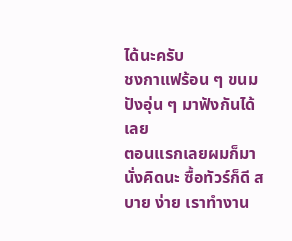ได้นะครับ
ชงกาแฟร้อน ๆ ขนมปังอุ่น ๆ มาฟังกันได้เลย
ตอนแรกเลยผมก็มานั่งคิดนะ ซื้อทัวร์ก็ดี สบาย ง่าย เราทำงาน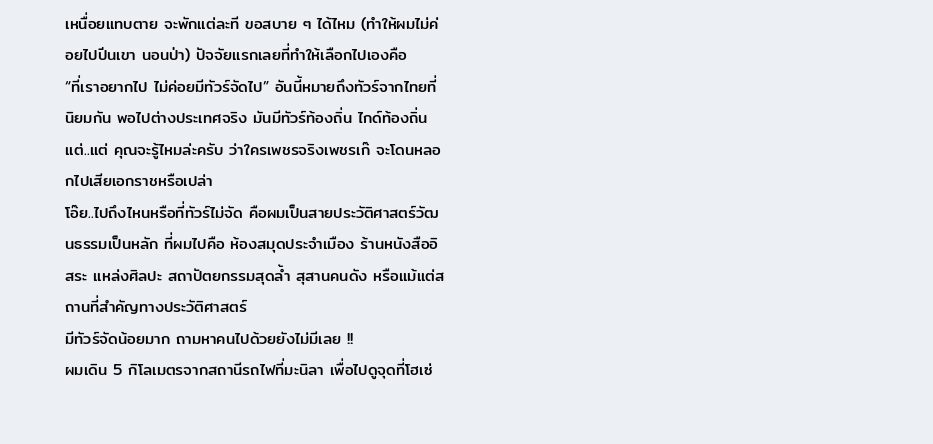เหนื่อยแทบตาย จะพักแต่ละที ขอสบาย ๆ ได้ไหม (ทำให้ผมไม่ค่อยไปปีนเขา นอนป่า) ปัจจัยแรกเลยที่ทำให้เลือกไปเองคือ
“ที่เราอยากไป ไม่ค่อยมีทัวร์จัดไป” อันนี้หมายถึงทัวร์จากไทยที่นิยมกัน พอไปต่างประเทศจริง มันมีทัวร์ท้องถิ่น ไกด์ท้องถิ่น แต่..แต่ คุณจะรู้ไหมล่ะครับ ว่าใครเพชรจริงเพชรเก๊ จะโดนหลอกไปเสียเอกราชหรือเปล่า
โอ๊ย..ไปถึงไหนหรือที่ทัวร์ไม่จัด คือผมเป็นสายประวัติศาสตร์วัฒนธรรมเป็นหลัก ที่ผมไปคือ ห้องสมุดประจำเมือง ร้านหนังสืออิสระ แหล่งศิลปะ สถาปัตยกรรมสุดล้ำ สุสานคนดัง หรือแม้แต่สถานที่สำคัญทางประวัติศาสตร์
มีทัวร์จัดน้อยมาก ถามหาคนไปด้วยยังไม่มีเลย !!
ผมเดิน 5 กิโลเมตรจากสถานีรถไฟที่มะนิลา เพื่อไปดูจุดที่โฮเซ่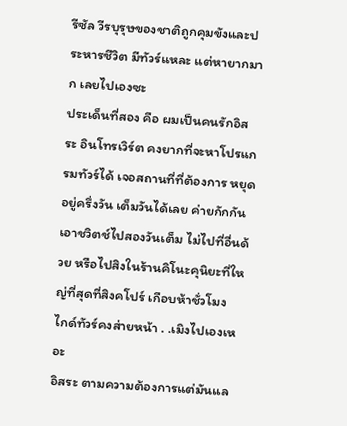รีซัล วีรบุรุษของชาติถูกคุมขังและประหารชีวิต มีทัวร์แหละ แต่หายากมาก เลยไปเองซะ
ประเด็นที่สอง คือ ผมเป็นคนรักอิสระ อินโทรเวิร์ต คงยากที่จะหาโปรแกรมทัวร์ได้ เจอสถานที่ที่ต้องการ หยุดอยู่ครึ่งวัน เต็มวันได้เลย ค่ายกักกันเอาชวิตช์ไปสองวันเต็ม ไม่ไปที่อื่นด้วย หรือไปสิงในร้านคิโนะคุนิยะที่ใหญ่ที่สุดที่สิงคโปร์ เกือบห้าชั่วโมง
ไกด์ทัวร์คงส่ายหน้า . .เมิงไปเองเหอะ
อิสระ ตามความต้องการแต่มันแล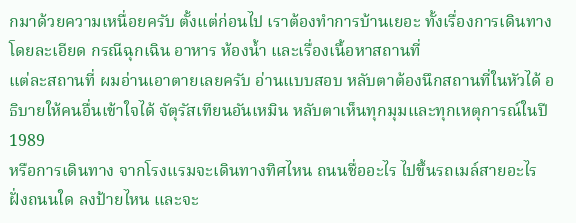กมาด้วยความเหนื่อยครับ ตั้งแต่ก่อนไป เราต้องทำการบ้านเยอะ ทั้งเรื่องการเดินทางโดยละเอียด กรณีฉุกเฉิน อาหาร ห้องน้ำ และเรื่องเนื้อหาสถานที่
แต่ละสถานที่ ผมอ่านเอาตายเลยครับ อ่านแบบสอบ หลับตาต้องนึกสถานที่ในหัวได้ อธิบายให้คนอื่นเข้าใจได้ จัตุรัสเทียนอันเหมิน หลับตาเห็นทุกมุมและทุกเหตุการณ์ในปี 1989
หรือการเดินทาง จากโรงแรมจะเดินทางทิศไหน ถนนชื่ออะไร ไปขึ้นรถเมล์สายอะไร ฝั่งถนนใด ลงป้ายไหน และจะ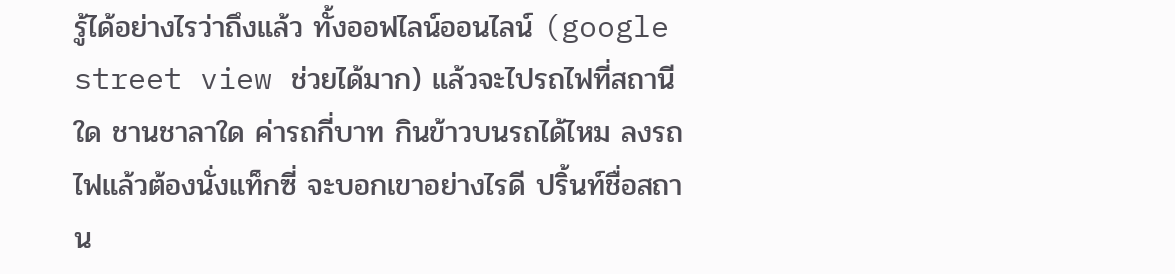รู้ได้อย่างไรว่าถึงแล้ว ทั้งออฟไลน์ออนไลน์ (google street view ช่วยได้มาก) แล้วจะไปรถไฟที่สถานีใด ชานชาลาใด ค่ารถกี่บาท กินข้าวบนรถได้ไหม ลงรถไฟแล้วต้องนั่งแท็กซี่ จะบอกเขาอย่างไรดี ปริ้นท์ชื่อสถาน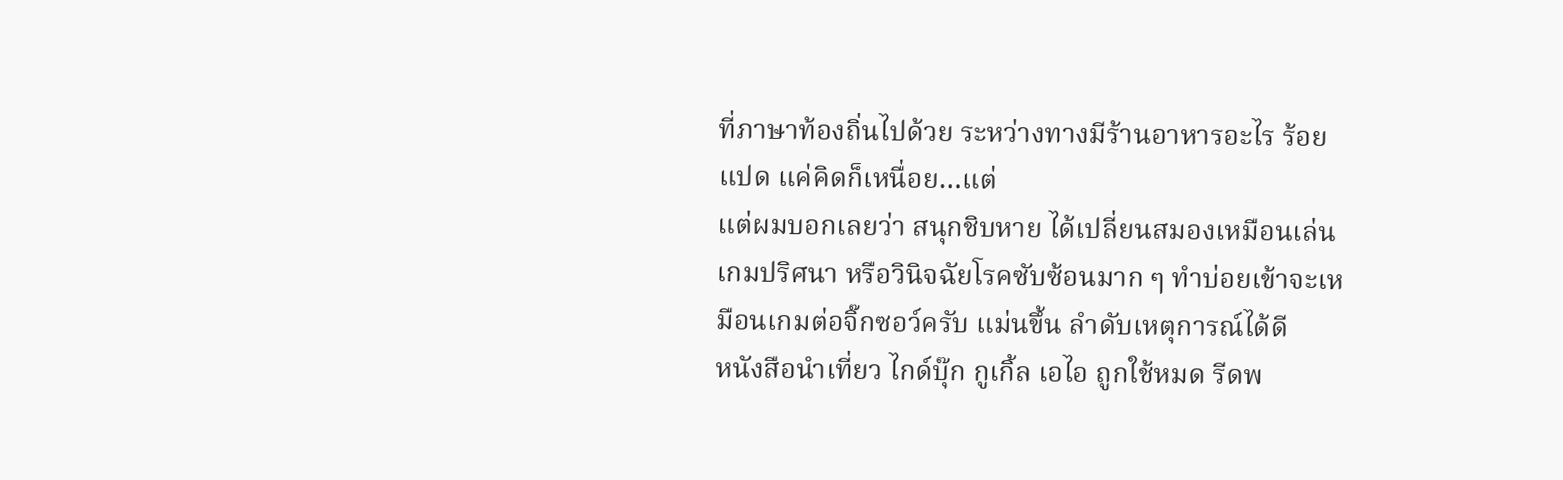ที่ภาษาท้องถิ่นไปด้วย ระหว่างทางมีร้านอาหารอะไร ร้อยแปด แค่คิดก็เหนื่อย…แต่
แต่ผมบอกเลยว่า สนุกชิบหาย ได้เปลี่ยนสมองเหมือนเล่นเกมปริศนา หรือวินิจฉัยโรคซับซ้อนมาก ๆ ทำบ่อยเข้าจะเหมือนเกมต่อจิ๊กซอว์ครับ แม่นขึ้น ลำดับเหตุการณ์ได้ดี
หนังสือนำเที่ยว ไกด์บุ๊ก กูเกิ้ล เอไอ ถูกใช้หมด รีดพ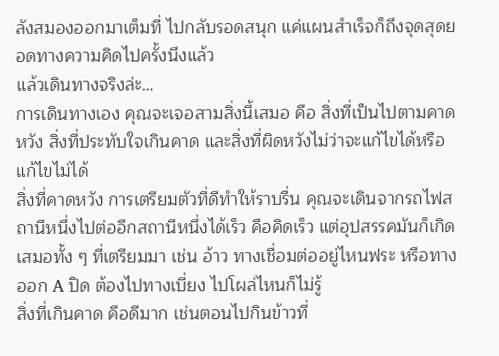ลังสมองออกมาเต็มที่ ไปกลับรอดสนุก แค่แผนสำเร็จก็ถึงจุดสุดยอดทางความคิดไปครั้งนึงแล้ว
แล้วเดินทางจริงล่ะ…
การเดินทางเอง คุณจะเจอสามสิ่งนี้เสมอ คือ สิ่งที่เป็นไปตามคาดหวัง สิ่งที่ประทับใจเกินคาด และสิ่งที่ผิดหวังไม่ว่าจะแก้ไขได้หรือแก้ไขไม่ได้
สิ่งที่คาดหวัง การเตรียมตัวที่ดีทำให้ราบรื่น คุณจะเดินจากรถไฟสถานีหนึ่งไปต่ออีกสถานีหนึ่งได้เร็ว คือคิดเร็ว แต่อุปสรรคมันก็เกิดเสมอทั้ง ๆ ที่เตรียมมา เช่น อ้าว ทางเชื่อมต่ออยู่ไหนฟระ หรือทางออก A ปิด ต้องไปทางเบี่ยง ไปโผล่ไหนก็ไม่รู้
สิ่งที่เกินคาด คือดีมาก เช่นตอนไปกินข้าวที่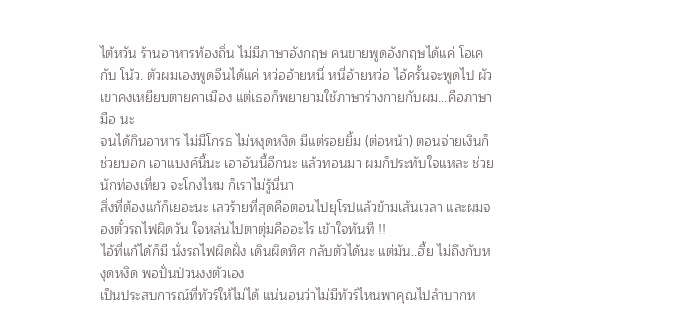ไต้หวัน ร้านอาหารท้องถิ่น ไม่มีภาษาอังกฤษ คนขายพูดอังกฤษได้แค่ โอเค กับ โน้ว. ตัวผมเองพูดจีนได้แค่ หว่ออ้ายหนี่ หนี่อ้ายหว่อ ไอ้ครั้นจะพูดไป ผัวเขาคงเหยียบตายคาเมือง แต่เธอก็พยายามใช้ภาษาร่างกายกับผม…คือภาษามือ นะ
จนได้กินอาหาร ไม่มีโกรธ ไม่หงุดหงิด มีแต่รอยยิ้ม (ต่อหน้า) ตอนจ่ายเงินก็ช่วยบอก เอาแบงค์นี้นะ เอาอันนี้อีกนะ แล้วทอนมา ผมก็ประทับใจแหละ ช่วยนักท่องเที่ยว จะโกงไหม ก็เราไม่รู้นี่นา
สิ่งที่ต้องแก้ก็เยอะนะ เลวร้ายที่สุดคือตอนไปยุโรปแล้วข้ามเส้นเวลา และผมจองตั๋วรถไฟผิดวัน ใจหล่นไปตาตุ่มคืออะไร เข้าใจทันที !!
ไอ้ที่แก้ได้ก็มี นั่งรถไฟผิดฝั่ง เดินผิดทิศ กลับตัวได้นะ แต่มัน..ฮื้ย ไม่ถึงกับหงุดหงิด พอปั่นป่วนงงตัวเอง
เป็นประสบการณ์ที่ทัวร์ให้ไม่ได้ แน่นอนว่าไม่มีทัวร์ไหนพาคุณไปลำบากห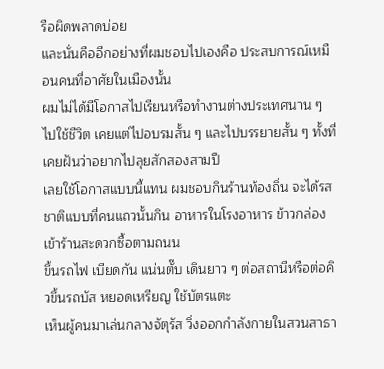รือผิดพลาดบ่อย
และนั่นคืออีกอย่างที่ผมชอบไปเองคือ ประสบการณ์เหมือนคนที่อาศัยในเมืองนั้น
ผมไม่ได้มีโอกาสไปเรียนหรือทำงานต่างประเทศนาน ๆ ไปใช้ชีวิต เคยแต่ไปอบรมสั้น ๆ และไปบรรยายสั้น ๆ ทั้งที่เคยฝันว่าอยากไปลุยสักสองสามปี
เลยใช้โอกาสแบบนี้แทน ผมชอบกินร้านท้องถิ่น จะได้รสชาติแบบที่คนแถวนั้นกิน อาหารในโรงอาหาร ข้าวกล่อง เข้าร้านสะดวกซื้อตามถนน
ขึ้นรถไฟ เบียดกัน แน่นตั๊บ เดินยาว ๆ ต่อสถานีหรือต่อคิวขึ้นรถบัส หยอดเหรียญ ใช้บัตรแตะ
เห็นผู้คนมาเล่นกลางจัตุรัส วิ่งออกกำลังกายในสวนสาธา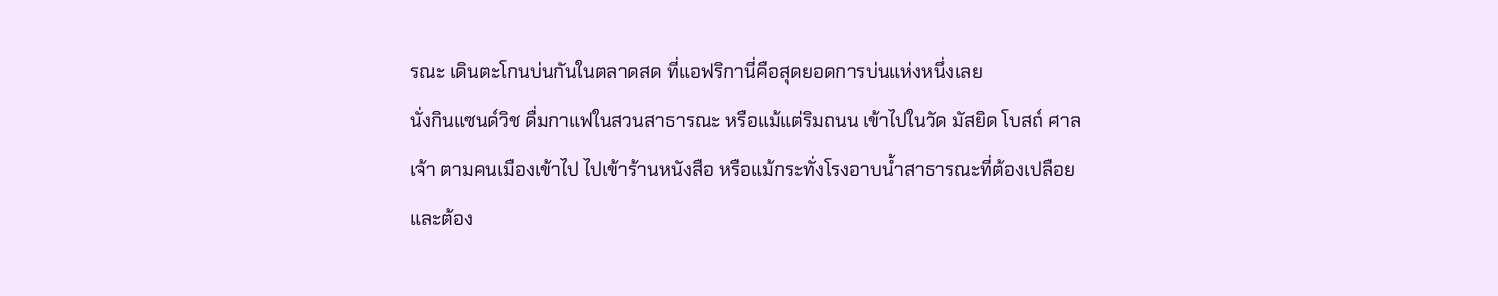รณะ เดินตะโกนบ่นกันในตลาดสด ที่แอฟริกานี่คือสุดยอดการบ่นแห่งหนึ่งเลย
นั่งกินแซนด์วิช ดื่มกาแฟในสวนสาธารณะ หรือแม้แต่ริมถนน เข้าไปในวัด มัสยิด โบสถ์ ศาลเจ้า ตามคนเมืองเข้าไป ไปเข้าร้านหนังสือ หรือแม้กระทั่งโรงอาบน้ำสาธารณะที่ต้องเปลือย
และต้อง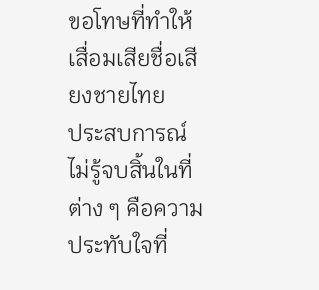ขอโทษที่ทำให้เสื่อมเสียชื่อเสียงชายไทย
ประสบการณ์ไม่รู้จบสิ้นในที่ต่าง ๆ คือความประทับใจที่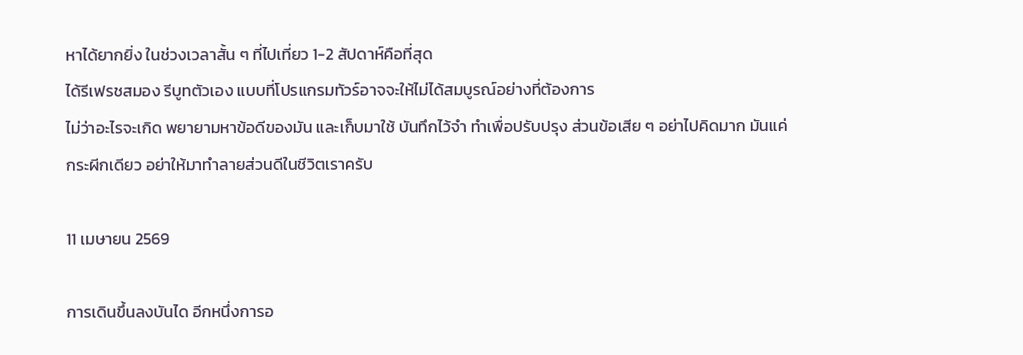หาได้ยากยิ่ง ในช่วงเวลาสั้น ๆ ที่ไปเที่ยว 1-2 สัปดาห์คือที่สุด
ได้รีเฟรชสมอง รีบูทตัวเอง แบบที่โปรแกรมทัวร์อาจจะให้ไม่ได้สมบูรณ์อย่างที่ต้องการ
ไม่ว่าอะไรจะเกิด พยายามหาข้อดีของมัน และเก็บมาใช้ บันทึกไว้จำ ทำเพื่อปรับปรุง ส่วนข้อเสีย ๆ อย่าไปคิดมาก มันแค่กระผีกเดียว อย่าให้มาทำลายส่วนดีในชีวิตเราครับ

11 เมษายน 2569

การเดินขึ้นลงบันได อีกหนึ่งการอ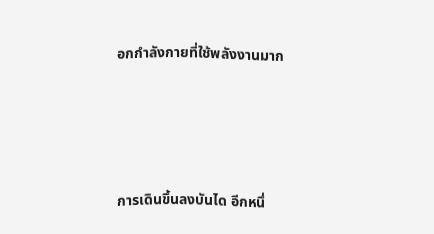อกกำลังกายที่ใช้พลังงานมาก




การเดินขึ้นลงบันได อีกหนึ่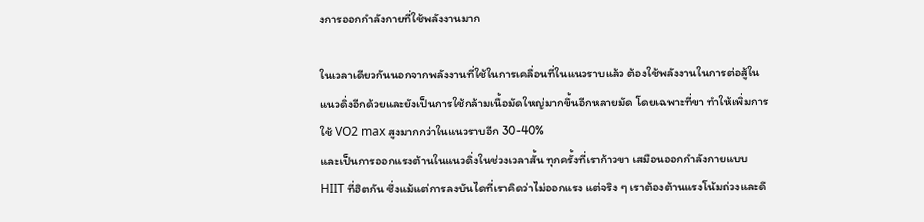งการออกกำลังกายที่ใช้พลังงานมาก

ในเวลาเดียวกันนอกจากพลังงานที่ใช้ในการเคลื่อนที่ในแนวราบแล้ว ต้องใช้พลังงานในการต่อสู้ในแนวดิ่งอีกด้วยและยังเป็นการใช้กล้ามเนื้อมัดใหญ่มากขึ้นอีกหลายมัด โดยเฉพาะที่ขา ทำให้เพิ่มการใช้ VO2 max สูงมากกว่าในแนวราบอีก 30-40%
และเป็นการออกแรงต้านในแนวดิ่งในช่วงเวลาสั้น ทุกครั้งที่เราก้าวขา เสมือนออกกำลังกายแบบ HIIT ที่ฮิตกัน ซึ่งแม้แต่การลงบันไดที่เราคิดว่าไม่ออกแรง แต่จริง ๆ เราต้องต้านแรงโน้มถ่วงและดึ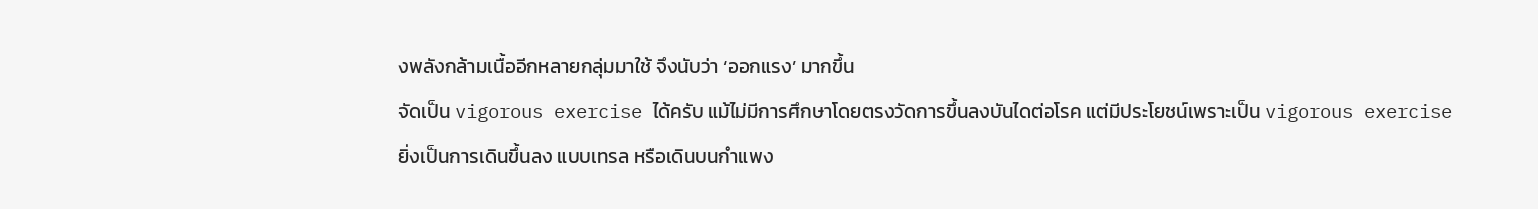งพลังกล้ามเนื้ออีกหลายกลุ่มมาใช้ จึงนับว่า ‘ออกแรง’ มากขึ้น
จัดเป็น vigorous exercise ได้ครับ แม้ไม่มีการศึกษาโดยตรงวัดการขึ้นลงบันไดต่อโรค แต่มีประโยชน์เพราะเป็น vigorous exercise
ยิ่งเป็นการเดินขึ้นลง แบบเทรล หรือเดินบนกำแพง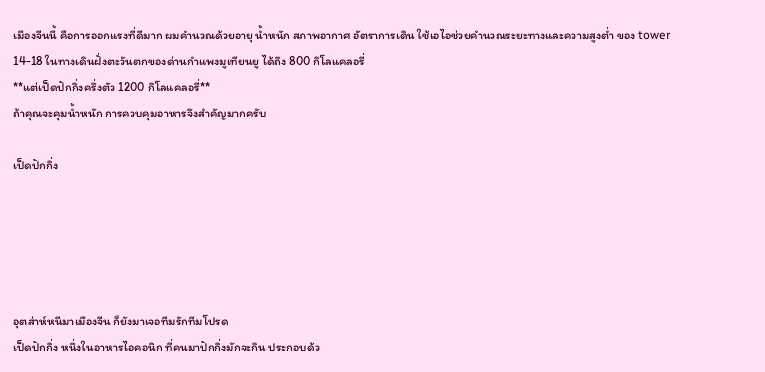เมืองจีนนี้ คือการออกแรงที่ดีมาก ผมคำนวณด้วยอายุ น้ำหนัก สภาพอากาศ อัตราการเดิน ใช้เอไอช่วยคำนวณระยะทางและความสูงต่ำ ของ tower 14-18 ในทางเดินฝั่งตะวันตกของด่านกำแพงมูเทียนยู ได้ถึง 800 กิโลแคลอรี่
**แต่เป็ดปักกิ่งครึ่งตัว 1200 กิโลแคลอรี่**
ถ้าคุณจะคุมน้ำหนัก การควบคุมอาหารจึงสำคัญมากครับ

เป็ดปักกิ่ง





อุตส่าห์หนีมาเมืองจีน ก็ยังมาเจอทีมรักทีมโปรด
เป็ดปักกิ่ง หนึ่งในอาหารไอคอนิก ที่คนมาปักกิ่งมักจะกิน ประกอบด้ว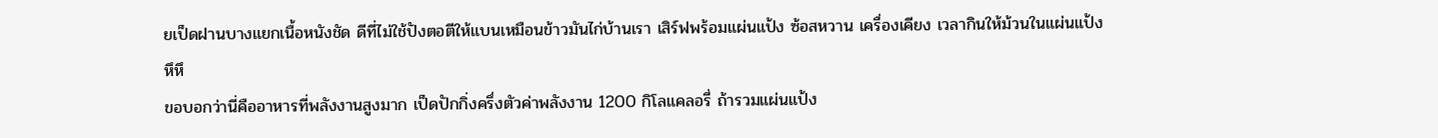ยเป็ดฝานบางแยกเนื้อหนังชัด ดีที่ไม่ใช้ปังตอตีให้แบนเหมือนข้าวมันไก่บ้านเรา เสิร์ฟพร้อมแผ่นแป้ง ซ้อสหวาน เครื่องเคียง เวลากินให้ม้วนในแผ่นแป้ง
หึหึ
ขอบอกว่านี่คืออาหารที่พลังงานสูงมาก เป็ดปักกิ่งครึ่งตัวค่าพลังงาน 1200 กิโลแคลอรี่ ถ้ารวมแผ่นแป้ง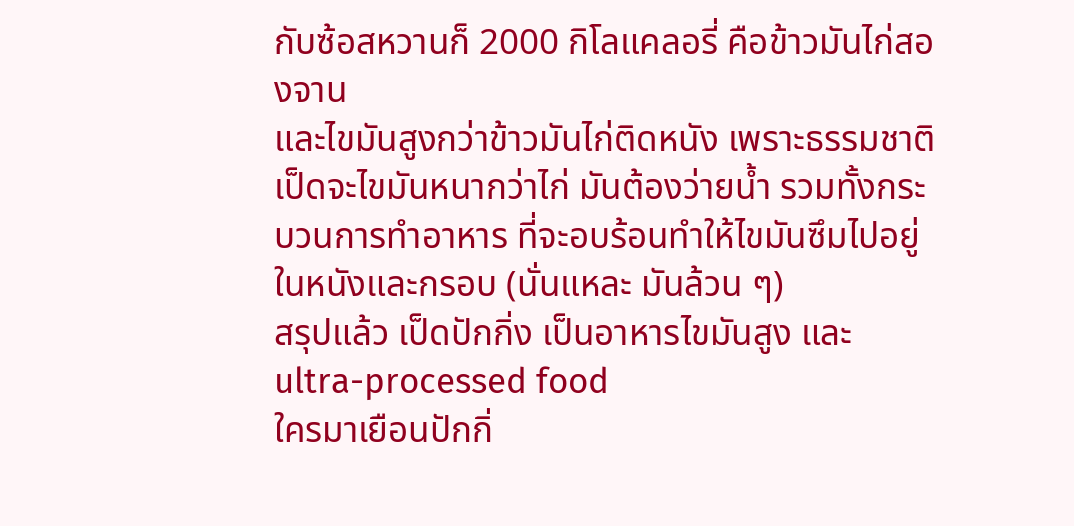กับซ้อสหวานก็ 2000 กิโลแคลอรี่ คือข้าวมันไก่สองจาน
และไขมันสูงกว่าข้าวมันไก่ติดหนัง เพราะธรรมชาติเป็ดจะไขมันหนากว่าไก่ มันต้องว่ายน้ำ รวมทั้งกระบวนการทำอาหาร ที่จะอบร้อนทำให้ไขมันซึมไปอยู่ในหนังและกรอบ (นั่นแหละ มันล้วน ๆ)
สรุปแล้ว เป็ดปักกิ่ง เป็นอาหารไขมันสูง และ ultra-processed food
ใครมาเยือนปักกิ่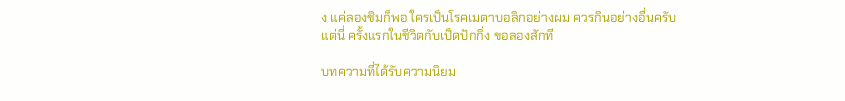ง แค่ลองชิมก็พอ ใครเป็นโรคเมตาบอลิกอย่างผม ควรกินอย่างอื่นครับ
แต่นี่ ครั้งแรกในชีวิตกับเป็ดปักกิ่ง ขอลองสักที

บทความที่ได้รับความนิยม